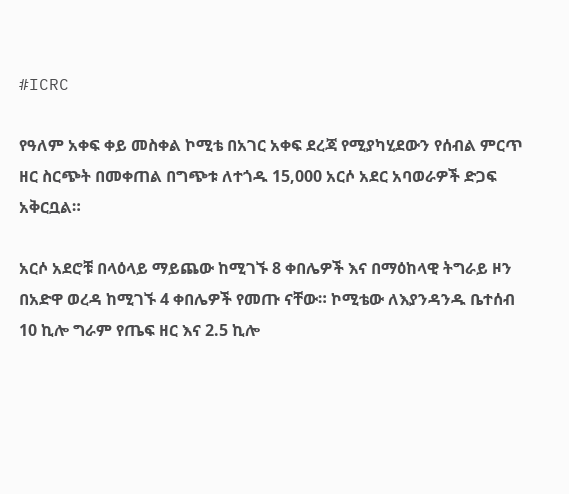#ICRC

የዓለም አቀፍ ቀይ መስቀል ኮሚቴ በአገር አቀፍ ደረጃ የሚያካሂደውን የሰብል ምርጥ ዘር ስርጭት በመቀጠል በግጭቱ ለተጎዱ 15,000 አርሶ አደር አባወራዎች ድጋፍ አቅርቧል።

አርሶ አደሮቹ በላዕላይ ማይጨው ከሚገኙ 8 ቀበሌዎች እና በማዕከላዊ ትግራይ ዞን በአድዋ ወረዳ ከሚገኙ 4 ቀበሌዎች የመጡ ናቸው። ኮሚቴው ለእያንዳንዱ ቤተሰብ 10 ኪሎ ግራም የጤፍ ዘር እና 2.5 ኪሎ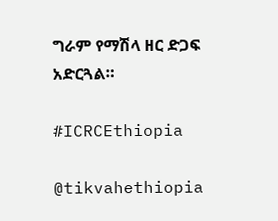ግራም የማሽላ ዘር ድጋፍ አድርጓል።

#ICRCEthiopia

@tikvahethiopia